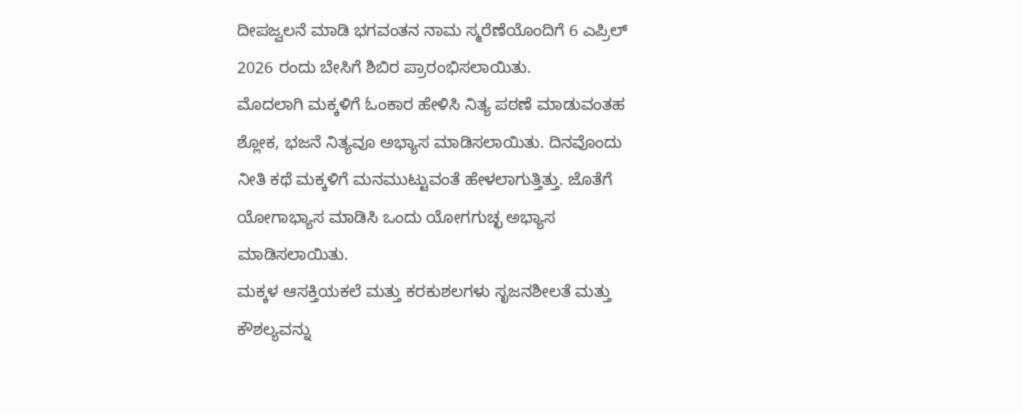ದೀಪಜ್ವಲನೆ ಮಾಡಿ ಭಗವಂತನ ನಾಮ ಸ್ಮರೆಣೆಯೊಂದಿಗೆ 6 ಎಪ್ರಿಲ್ 2026 ರಂದು ಬೇಸಿಗೆ ಶಿಬಿರ ಪ್ರಾರಂಭಿಸಲಾಯಿತು.
ಮೊದಲಾಗಿ ಮಕ್ಕಳಿಗೆ ಓಂಕಾರ ಹೇಳಿಸಿ ನಿತ್ಯ ಪಠಣೆ ಮಾಡುವಂತಹ ಶ್ಲೋಕ, ಭಜನೆ ನಿತ್ಯವೂ ಅಭ್ಯಾಸ ಮಾಡಿಸಲಾಯಿತು. ದಿನವೊಂದು ನೀತಿ ಕಥೆ ಮಕ್ಕಳಿಗೆ ಮನಮುಟ್ಟುವಂತೆ ಹೇಳಲಾಗುತ್ತಿತ್ತು. ಜೊತೆಗೆ ಯೋಗಾಭ್ಯಾಸ ಮಾಡಿಸಿ ಒಂದು ಯೋಗಗುಚ್ಛ ಅಭ್ಯಾಸ ಮಾಡಿಸಲಾಯಿತು.
ಮಕ್ಕಳ ಆಸಕ್ತಿಯಕಲೆ ಮತ್ತು ಕರಕುಶಲಗಳು ಸೃಜನಶೀಲತೆ ಮತ್ತು ಕೌಶಲ್ಯವನ್ನು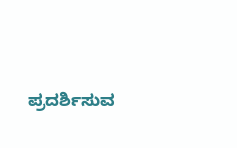ಪ್ರದರ್ಶಿಸುವ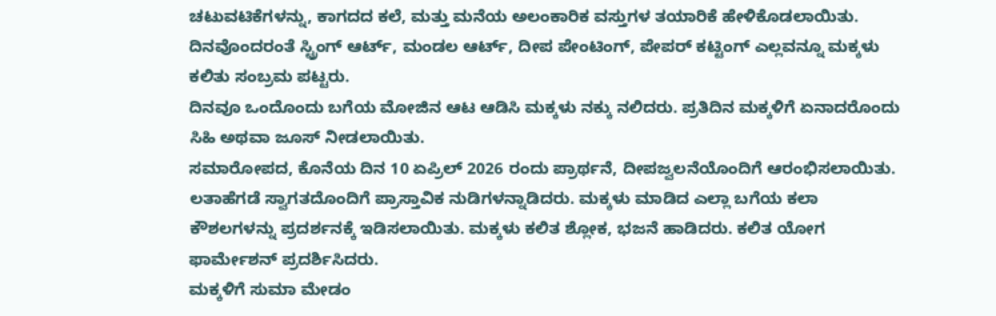ಚಟುವಟಿಕೆಗಳನ್ನು, ಕಾಗದದ ಕಲೆ, ಮತ್ತು ಮನೆಯ ಅಲಂಕಾರಿಕ ವಸ್ತುಗಳ ತಯಾರಿಕೆ ಹೇಳಿಕೊಡಲಾಯಿತು. ದಿನವೊಂದರಂತೆ ಸ್ಟ್ರಿಂಗ್ ಆರ್ಟ್, ಮಂಡಲ ಆರ್ಟ್, ದೀಪ ಪೇಂಟಿಂಗ್, ಪೇಪರ್ ಕಟ್ಟಿಂಗ್ ಎಲ್ಲವನ್ನೂ ಮಕ್ಕಳು ಕಲಿತು ಸಂಬ್ರಮ ಪಟ್ಟರು.
ದಿನವೂ ಒಂದೊಂದು ಬಗೆಯ ಮೋಜಿನ ಆಟ ಆಡಿಸಿ ಮಕ್ಕಳು ನಕ್ಕು ನಲಿದರು. ಪ್ರತಿದಿನ ಮಕ್ಕಳಿಗೆ ಏನಾದರೊಂದು ಸಿಹಿ ಅಥವಾ ಜೂಸ್ ನೀಡಲಾಯಿತು.
ಸಮಾರೋಪದ, ಕೊನೆಯ ದಿನ 10 ಏಪ್ರಿಲ್ 2026 ರಂದು ಪ್ರಾರ್ಥನೆ, ದೀಪಜ್ವಲನೆಯೊಂದಿಗೆ ಆರಂಭಿಸಲಾಯಿತು. ಲತಾಹೆಗಡೆ ಸ್ವಾಗತದೊಂದಿಗೆ ಪ್ರಾಸ್ತಾವಿಕ ನುಡಿಗಳನ್ನಾಡಿದರು. ಮಕ್ಕಳು ಮಾಡಿದ ಎಲ್ಲಾ ಬಗೆಯ ಕಲಾ ಕೌಶಲಗಳನ್ನು ಪ್ರದರ್ಶನಕ್ಕೆ ಇಡಿಸಲಾಯಿತು. ಮಕ್ಕಳು ಕಲಿತ ಶ್ಲೋಕ, ಭಜನೆ ಹಾಡಿದರು. ಕಲಿತ ಯೋಗ ಫಾರ್ಮೇಶನ್ ಪ್ರದರ್ಶಿಸಿದರು.
ಮಕ್ಕಳಿಗೆ ಸುಮಾ ಮೇಡಂ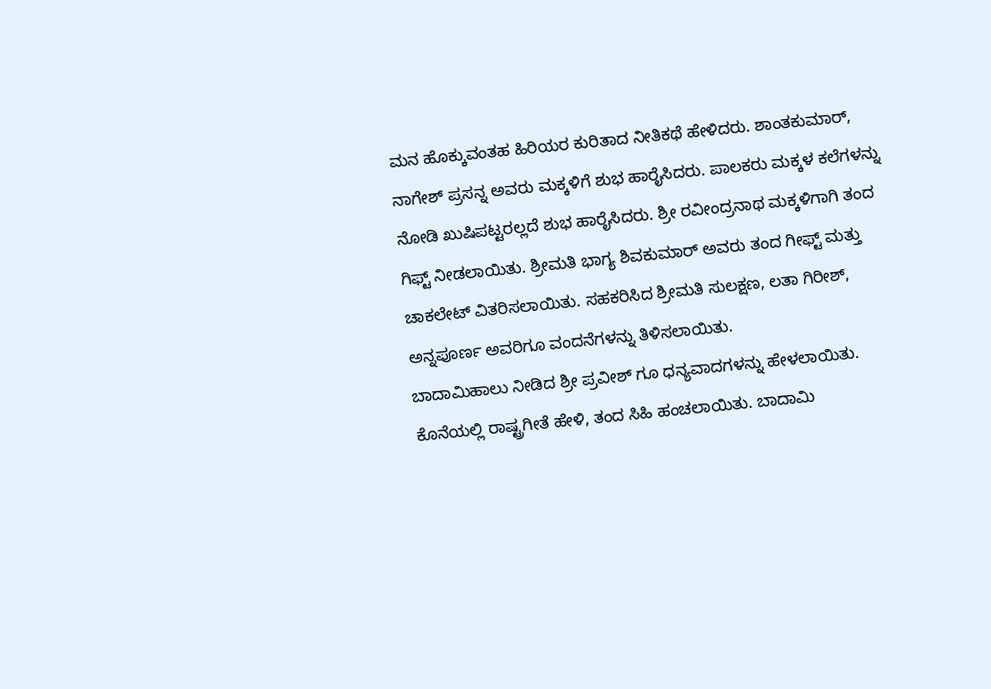ಮನ ಹೊಕ್ಕುವಂತಹ ಹಿರಿಯರ ಕುರಿತಾದ ನೀತಿಕಥೆ ಹೇಳಿದರು. ಶಾಂತಕುಮಾರ್, ನಾಗೇಶ್ ಪ್ರಸನ್ನ ಅವರು ಮಕ್ಕಳಿಗೆ ಶುಭ ಹಾರೈಸಿದರು. ಪಾಲಕರು ಮಕ್ಕಳ ಕಲೆಗಳನ್ನು ನೋಡಿ ಖುಷಿಪಟ್ಟರಲ್ಲದೆ ಶುಭ ಹಾರೈಸಿದರು. ಶ್ರೀ ರವೀಂದ್ರನಾಥ ಮಕ್ಕಳಿಗಾಗಿ ತಂದ ಗಿಫ್ಟ್ ನೀಡಲಾಯಿತು. ಶ್ರೀಮತಿ ಭಾಗ್ಯ ಶಿವಕುಮಾರ್ ಅವರು ತಂದ ಗೀಫ್ಟ್ ಮತ್ತು ಚಾಕಲೇಟ್ ವಿತರಿಸಲಾಯಿತು. ಸಹಕರಿಸಿದ ಶ್ರೀಮತಿ ಸುಲಕ್ಷಣ, ಲತಾ ಗಿರೀಶ್, ಅನ್ನಪೂರ್ಣ ಅವರಿಗೂ ವಂದನೆಗಳನ್ನು ತಿಳಿಸಲಾಯಿತು.
ಬಾದಾಮಿಹಾಲು ನೀಡಿದ ಶ್ರೀ ಪ್ರವೀಶ್ ಗೂ ಧನ್ಯವಾದಗಳನ್ನು ಹೇಳಲಾಯಿತು. ಕೊನೆಯಲ್ಲಿ ರಾಷ್ಟ್ರಗೀತೆ ಹೇಳಿ, ತಂದ ಸಿಹಿ ಹಂಚಲಾಯಿತು. ಬಾದಾಮಿ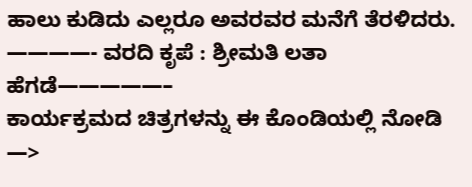ಹಾಲು ಕುಡಿದು ಎಲ್ಲರೂ ಅವರವರ ಮನೆಗೆ ತೆರಳಿದರು.
————- ವರದಿ ಕೃಪೆ : ಶ್ರೀಮತಿ ಲತಾ ಹೆಗಡೆ—————–
ಕಾರ್ಯಕ್ರಮದ ಚಿತ್ರಗಳನ್ನು ಈ ಕೊಂಡಿಯಲ್ಲಿ ನೋಡಿ —>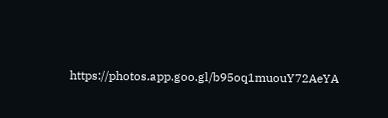https://photos.app.goo.gl/b95oq1muouY72AeYA